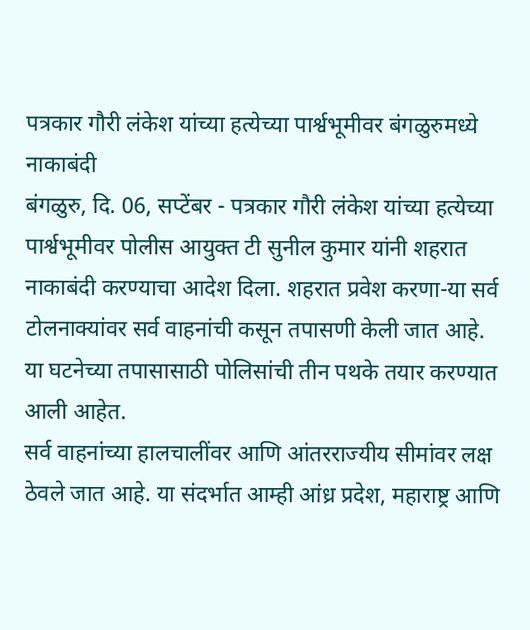पत्रकार गौरी लंकेश यांच्या हत्येच्या पार्श्वभूमीवर बंगळुरुमध्ये नाकाबंदी
बंगळुरु, दि. 06, सप्टेंबर - पत्रकार गौरी लंकेश यांच्या हत्येच्या पार्श्वभूमीवर पोलीस आयुक्त टी सुनील कुमार यांनी शहरात नाकाबंदी करण्याचा आदेश दिला. शहरात प्रवेश करणा-या सर्व टोलनाक्यांवर सर्व वाहनांची कसून तपासणी केली जात आहे. या घटनेच्या तपासासाठी पोलिसांची तीन पथके तयार करण्यात आली आहेत.
सर्व वाहनांच्या हालचालींवर आणि आंतरराज्यीय सीमांवर लक्ष ठेवले जात आहे. या संदर्भात आम्ही आंध्र प्रदेश, महाराष्ट्र आणि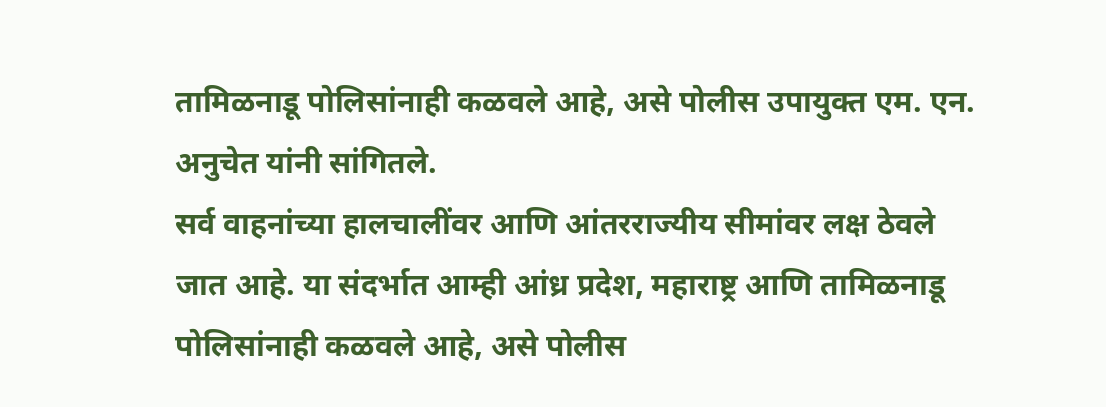तामिळनाडू पोलिसांनाही कळवले आहे, असे पोलीस उपायुक्त एम. एन. अनुचेत यांनी सांगितले.
सर्व वाहनांच्या हालचालींवर आणि आंतरराज्यीय सीमांवर लक्ष ठेवले जात आहे. या संदर्भात आम्ही आंध्र प्रदेश, महाराष्ट्र आणि तामिळनाडू पोलिसांनाही कळवले आहे, असे पोलीस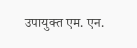उपायुक्त एम. एन.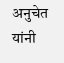अनुचेत यांनी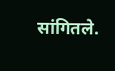सांगितले.